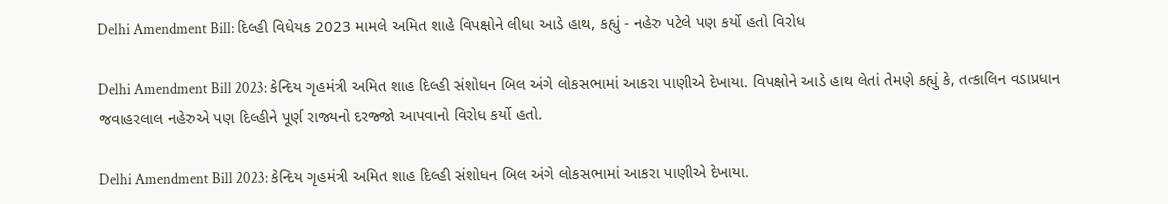Delhi Amendment Bill: દિલ્હી વિધેયક 2023 મામલે અમિત શાહે વિપક્ષોને લીધા આડે હાથ, કહ્યું - નહેરુ પટેલે પણ કર્યો હતો વિરોધ

Delhi Amendment Bill 2023: કેન્દિય ગૃહમંત્રી અમિત શાહ દિલ્હી સંશોધન બિલ અંગે લોકસભામાં આકરા પાણીએ દેખાયા. વિપક્ષોને આડે હાથ લેતાં તેમણે કહ્યું કે, તત્કાલિન વડાપ્રધાન જવાહરલાલ નહેરુએ પણ દિલ્હીને પૂર્ણ રાજ્યનો દરજ્જો આપવાનો વિરોધ કર્યો હતો.

Delhi Amendment Bill 2023: કેન્દિય ગૃહમંત્રી અમિત શાહ દિલ્હી સંશોધન બિલ અંગે લોકસભામાં આકરા પાણીએ દેખાયા.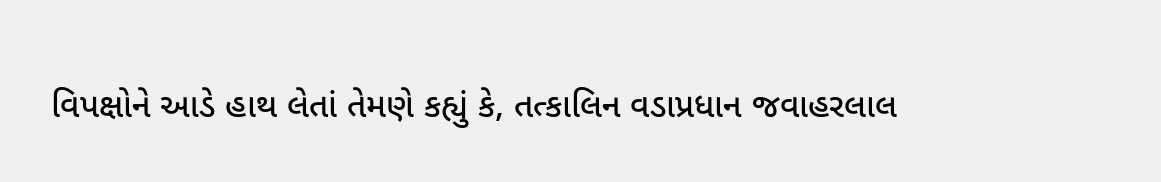વિપક્ષોને આડે હાથ લેતાં તેમણે કહ્યું કે, તત્કાલિન વડાપ્રધાન જવાહરલાલ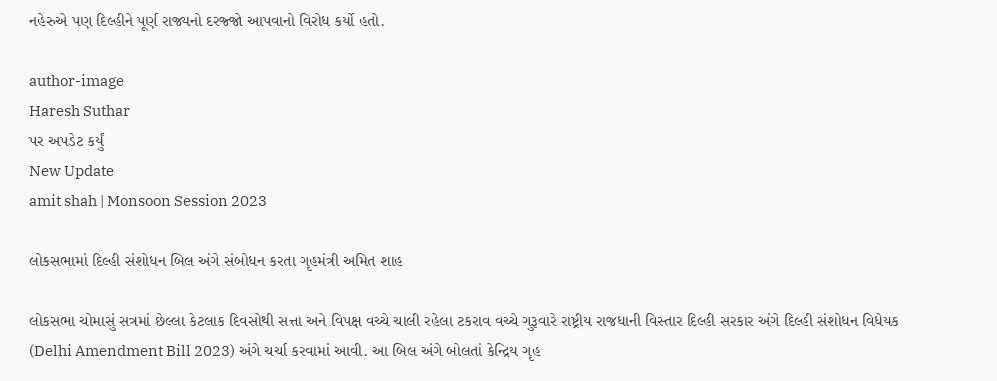નહેરુએ પણ દિલ્હીને પૂર્ણ રાજ્યનો દરજ્જો આપવાનો વિરોધ કર્યો હતો.

author-image
Haresh Suthar
પર અપડેટ કર્યું
New Update
amit shah | Monsoon Session 2023

લોકસભામાં દિલ્હી સંશોધન બિલ અંગે સંબોધન કરતા ગૃહમંત્રી અમિત શાહ

લોકસભા ચોમાસું સત્રમાં છેલ્લા કેટલાક દિવસોથી સત્તા અને વિપક્ષ વચ્ચે ચાલી રહેલા ટકરાવ વચ્ચે ગુરૂવારે રાષ્ટ્રીય રાજધાની વિસ્તાર દિલ્હી સરકાર અંગે દિલ્હી સંશોધન વિધેયક (Delhi Amendment Bill 2023) અંગે ચર્ચા કરવામાં આવી. આ બિલ અંગે બોલતાં કેન્દ્રિય ગૃહ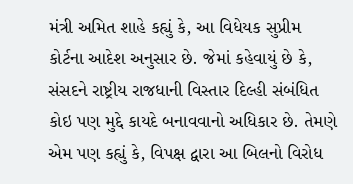મંત્રી અમિત શાહે કહ્યું કે, આ વિધેયક સુપ્રીમ કોર્ટના આદેશ અનુસાર છે. જેમાં કહેવાયું છે કે, સંસદને રાષ્ટ્રીય રાજધાની વિસ્તાર દિલ્હી સંબંધિત કોઇ પણ મુદ્દે કાયદે બનાવવાનો અધિકાર છે. તેમણે એમ પણ કહ્યું કે, વિપક્ષ દ્વારા આ બિલનો વિરોધ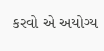કરવો એ અયોગ્ય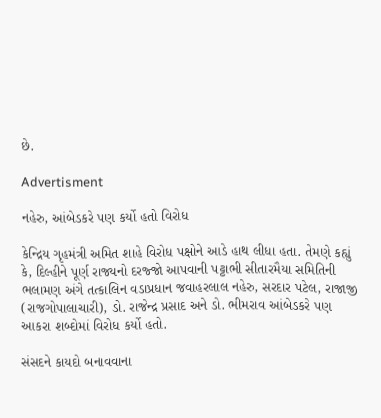છે.

Advertisment

નહેરુ, આંબેડકરે પણ કર્યો હતો વિરોધ

કેન્દ્રિય ગૃહમંત્રી અમિત શાહે વિરોધ પક્ષોને આડે હાથ લીધા હતા. તેમણે કહ્યું કે, દિલ્હીને પૂર્ણ રાજ્યનો દરજ્જો આપવાની પટ્ટાભી સીતારમૈયા સમિતિની ભલામણ અંગે તત્કાલિન વડાપ્રધાન જવાહરલાલ નહેરુ, સરદાર પટેલ, રાજાજી (રાજગોપાલાચારી), ડો. રાજેન્દ્ર પ્રસાદ અને ડો. ભીમરાવ આંબેડકરે પણ આકરા શબ્દોમાં વિરોધ કર્યો હતો.

સંસદને કાયદો બનાવવાના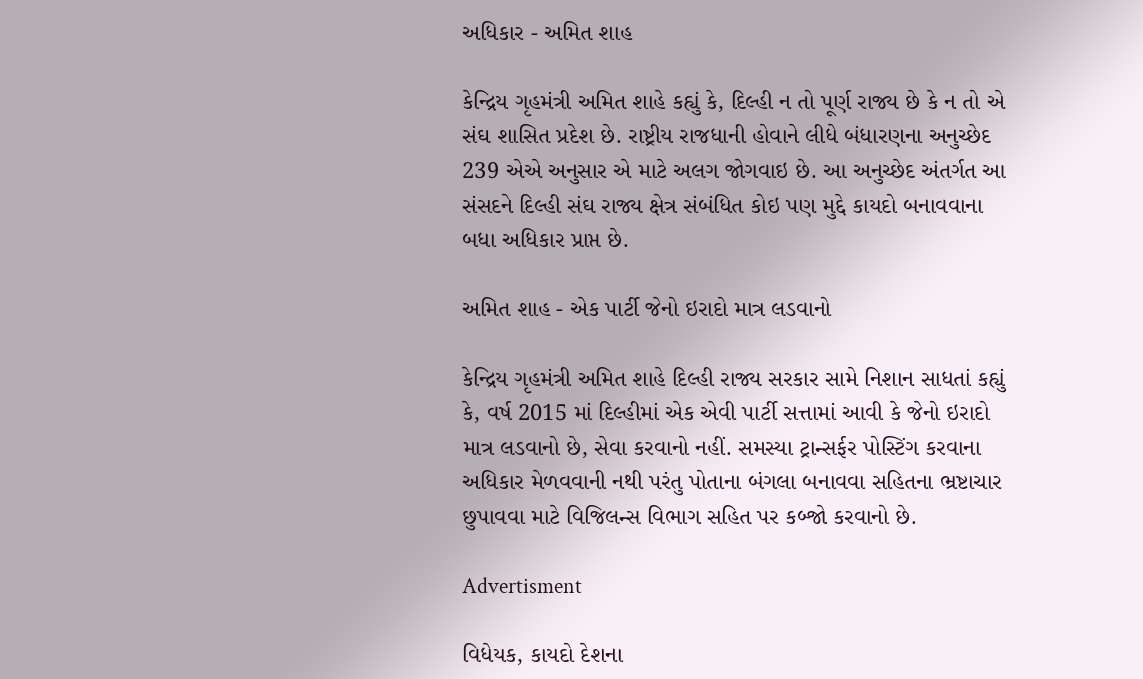અધિકાર - અમિત શાહ

કેન્દ્રિય ગૃહમંત્રી અમિત શાહે કહ્યું કે, દિલ્હી ન તો પૂર્ણ રાજ્ય છે કે ન તો એ સંઘ શાસિત પ્રદેશ છે. રાષ્ટ્રીય રાજધાની હોવાને લીધે બંધારણના અનુચ્છેદ 239 એએ અનુસાર એ માટે અલગ જોગવાઇ છે. આ અનુચ્છેદ અંતર્ગત આ સંસદને દિલ્હી સંઘ રાજ્ય ક્ષેત્ર સંબંધિત કોઇ પણ મુદ્દે કાયદો બનાવવાના બધા અધિકાર પ્રાપ્ત છે.

અમિત શાહ - એક પાર્ટી જેનો ઇરાદો માત્ર લડવાનો

કેન્દ્રિય ગૃહમંત્રી અમિત શાહે દિલ્હી રાજ્ય સરકાર સામે નિશાન સાધતાં કહ્યું કે, વર્ષ 2015 માં દિલ્હીમાં એક એવી પાર્ટી સત્તામાં આવી કે જેનો ઇરાદો માત્ર લડવાનો છે, સેવા કરવાનો નહીં. સમસ્યા ટ્રાન્સર્ફર પોસ્ટિંગ કરવાના અધિકાર મેળવવાની નથી પરંતુ પોતાના બંગલા બનાવવા સહિતના ભ્રષ્ટાચાર છુપાવવા માટે વિજિલન્સ વિભાગ સહિત પર કબ્જો કરવાનો છે.

Advertisment

વિધેયક, કાયદો દેશના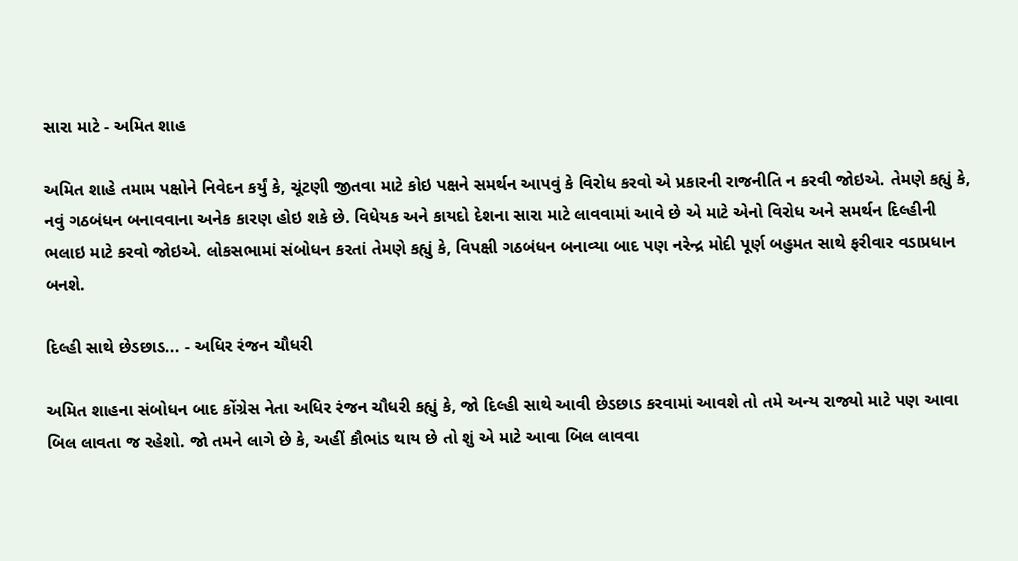સારા માટે - અમિત શાહ

અમિત શાહે તમામ પક્ષોને નિવેદન કર્યું કે, ચૂંટણી જીતવા માટે કોઇ પક્ષને સમર્થન આપવું કે વિરોધ કરવો એ પ્રકારની રાજનીતિ ન કરવી જોઇએ. તેમણે કહ્યું કે, નવું ગઠબંધન બનાવવાના અનેક કારણ હોઇ શકે છે. વિધેયક અને કાયદો દેશના સારા માટે લાવવામાં આવે છે એ માટે એનો વિરોધ અને સમર્થન દિલ્હીની ભલાઇ માટે કરવો જોઇએ. લોકસભામાં સંબોધન કરતાં તેમણે કહ્યું કે, વિપક્ષી ગઠબંધન બનાવ્યા બાદ પણ નરેન્દ્ર મોદી પૂર્ણ બહુમત સાથે ફરીવાર વડાપ્રધાન બનશે.

દિલ્હી સાથે છેડછાડ... - અધિર રંજન ચૌધરી

અમિત શાહના સંબોધન બાદ કોંગ્રેસ નેતા અધિર રંજન ચૌધરી કહ્યું કે, જો દિલ્હી સાથે આવી છેડછાડ કરવામાં આવશે તો તમે અન્ય રાજ્યો માટે પણ આવા બિલ લાવતા જ રહેશો. જો તમને લાગે છે કે, અહીં કૌભાંડ થાય છે તો શું એ માટે આવા બિલ લાવવા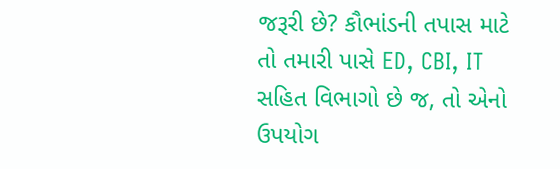જરૂરી છે? કૌભાંડની તપાસ માટે તો તમારી પાસે ED, CBI, IT સહિત વિભાગો છે જ, તો એનો ઉપયોગ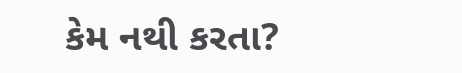કેમ નથી કરતા?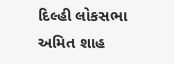દિલ્હી લોકસભા અમિત શાહ